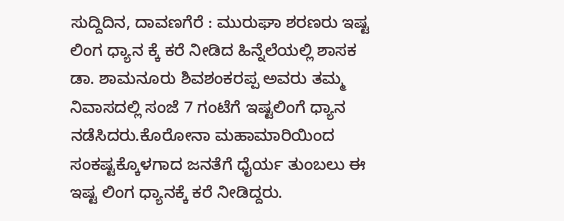ಸುದ್ದಿದಿನ, ದಾವಣಗೆರೆ : ಮುರುಘಾ ಶರಣರು ಇಷ್ಟ ಲಿಂಗ ಧ್ಯಾನ ಕ್ಕೆ ಕರೆ ನೀಡಿದ ಹಿನ್ನೆಲೆಯಲ್ಲಿ ಶಾಸಕ ಡಾ. ಶಾಮನೂರು ಶಿವಶಂಕರಪ್ಪ ಅವರು ತಮ್ಮ ನಿವಾಸದಲ್ಲಿ ಸಂಜೆ 7 ಗಂಟೆಗೆ ಇಷ್ಟಲಿಂಗೆ ಧ್ಯಾನ ನಡೆಸಿದರು.ಕೊರೋನಾ ಮಹಾಮಾರಿಯಿಂದ ಸಂಕಷ್ಟಕ್ಕೊಳಗಾದ ಜನತೆಗೆ ಧೈರ್ಯ ತುಂಬಲು ಈ ಇಷ್ಟ ಲಿಂಗ ಧ್ಯಾನಕ್ಕೆ ಕರೆ ನೀಡಿದ್ದರು.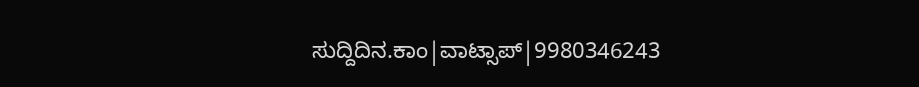ಸುದ್ದಿದಿನ.ಕಾಂ|ವಾಟ್ಸಾಪ್|9980346243